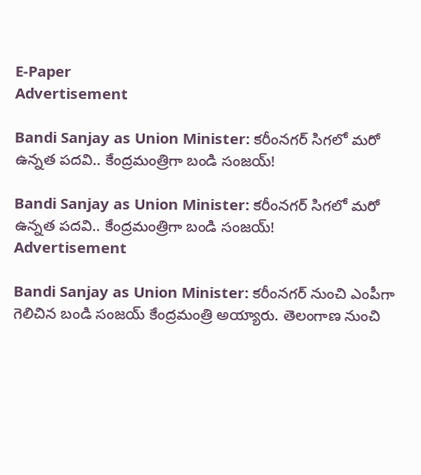E-Paper
Advertisement

Bandi Sanjay as Union Minister: కరీంనగర్ సిగలో మరో ఉన్నత పదవి.. కేంద్రమంత్రిగా బండి సంజయ్!

Bandi Sanjay as Union Minister: కరీంనగర్ సిగలో మరో ఉన్నత పదవి.. కేంద్రమంత్రిగా బండి సంజయ్!
Advertisement

Bandi Sanjay as Union Minister: కరీంనగర్ నుంచి ఎంపీగా గెలిచిన బండి సంజయ్ కేంద్రమంత్రి అయ్యారు. తెలంగాణ నుంచి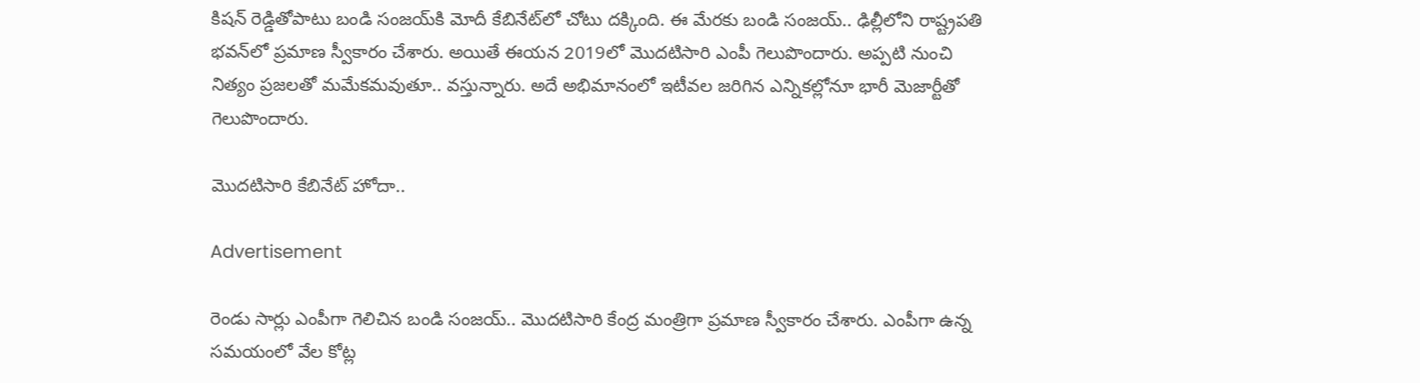కిషన్ రెడ్డితోపాటు బండి సంజయ్‌కి మోదీ కేబినేట్‌లో చోటు దక్కింది. ఈ మేరకు బండి సంజయ్.. ఢిల్లీలోని రాష్ట్రపతి భవన్‌లో ప్రమాణ స్వీకారం చేశారు. అయితే ఈయన 2019లో మొదటిసారి ఎంపీ గెలుపొందారు. అప్పటి నుంచి నిత్యం ప్రజలతో మమేకమవుతూ.. వస్తున్నారు. అదే అభిమానంలో ఇటీవల జరిగిన ఎన్నికల్లోనూ భారీ మెజార్టీతో గెలుపొందారు.

మొదటిసారి కేబినేట్ హోదా..

Advertisement

రెండు సార్లు ఎంపీగా గెలిచిన బండి సంజయ్.. మొదటిసారి కేంద్ర మంత్రిగా ప్రమాణ స్వీకారం చేశారు. ఎంపీగా ఉన్న సమయంలో వేల కోట్ల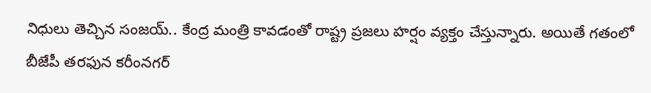నిధులు తెచ్చిన సంజయ్.. కేంద్ర మంత్రి కావడంతో రాష్ట్ర ప్రజలు హర్షం వ్యక్తం చేస్తున్నారు. అయితే గతంలో బీజేపీ తరఫున కరీంనగర్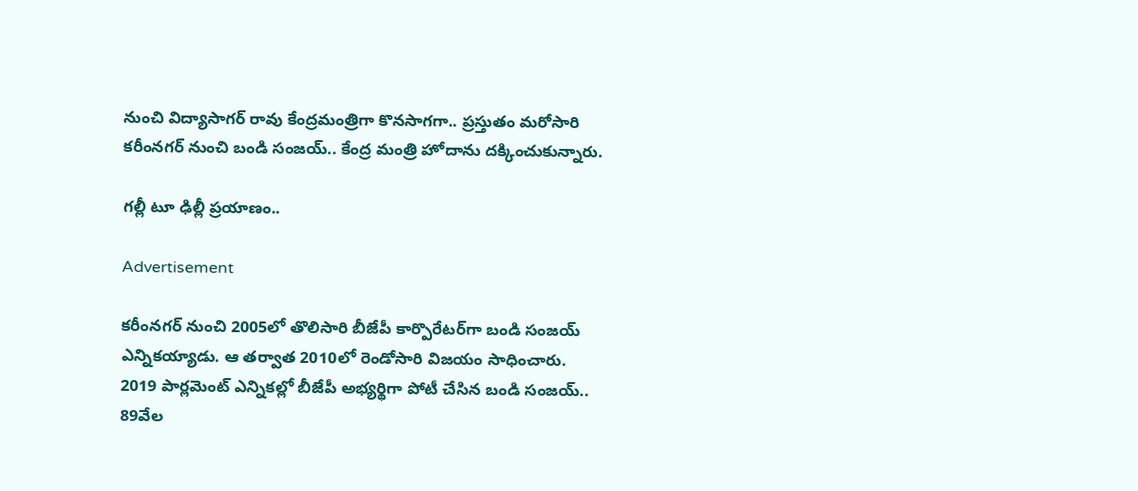నుంచి విద్యాసాగర్ రావు కేంద్రమంత్రిగా కొనసాగగా.. ప్రస్తుతం మరోసారి కరీంనగర్ నుంచి బండి సంజయ్.. కేంద్ర మంత్రి హోదాను దక్కించుకున్నారు.

గల్లీ టూ ఢిల్లీ ప్రయాణం..

Advertisement

కరీంనగర్ నుంచి 2005లో తొలిసారి బీజేపీ కార్పొరేటర్‌గా బండి సంజయ్ ఎన్నికయ్యాడు. ఆ తర్వాత 2010లో రెండోసారి విజయం సాధించారు. 2019 పార్లమెంట్ ఎన్నికల్లో బీజేపీ అభ్యర్థిగా పోటీ చేసిన బండి సంజయ్.. 89వేల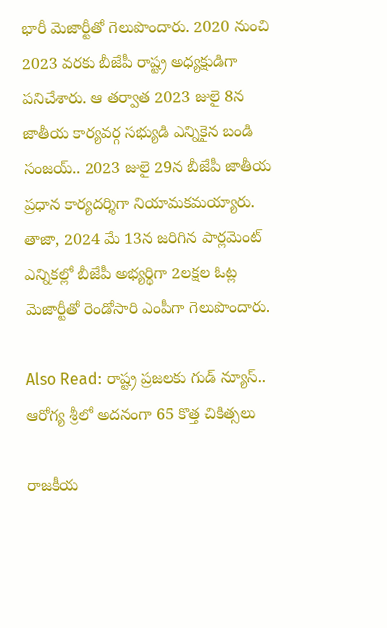భారీ మెజార్టీతో గెలుపొందారు. 2020 నుంచి 2023 వరకు బీజేపీ రాష్ట్ర అధ్యక్షుడిగా పనిచేశారు. ఆ తర్వాత 2023 జులై 8న జాతీయ కార్యవర్గ సభ్యుడి ఎన్నికైన బండి సంజయ్.. 2023 జులై 29న బీజేపీ జాతీయ ప్రధాన కార్యదర్శిగా నియామకమయ్యారు. తాజా, 2024 మే 13న జరిగిన పార్లమెంట్ ఎన్నికల్లో బీజేపీ అభ్యర్థిగా 2లక్షల ఓట్ల మెజార్టీతో రెండోసారి ఎంపీగా గెలుపొందారు.

Also Read: రాష్ట్ర ప్రజలకు గుడ్ న్యూస్.. ఆరోగ్య శ్రీలో అదనంగా 65 కొత్త చికిత్సలు

రాజకీయ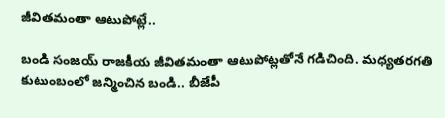జీవితమంతా ఆటుపోట్లే..

బండి సంజయ్ రాజకీయ జీవితమంతా ఆటుపోట్లతోనే గడిచింది. మధ్యతరగతి కుటుంబంలో జన్మించిన బండి.. బీజేపీ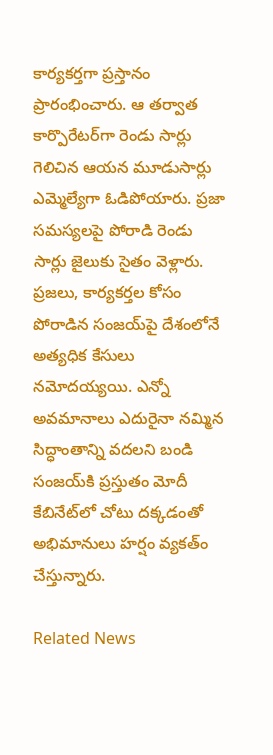కార్యకర్తగా ప్రస్తానం ప్రారంభించారు. ఆ తర్వాత కార్పొరేటర్‌గా రెండు సార్లు గెలిచిన ఆయన మూడుసార్లు ఎమ్మెల్యేగా ఓడిపోయారు. ప్రజా సమస్యలపై పోరాడి రెండు సార్లు జైలుకు సైతం వెళ్లారు. ప్రజలు, కార్యకర్తల కోసం పోరాడిన సంజయ్‌పై దేశంలోనే అత్యధిక కేసులు నమోదయ్యయి. ఎన్నో అవమానాలు ఎదురైనా నమ్మిన సిద్ధాంతాన్ని వదలని బండి సంజయ్‌కి ప్రస్తుతం మోదీ కేబినేట్‌లో చోటు దక్కడంతో అభిమానులు హర్షం వ్యకత్ం చేస్తున్నారు.

Related News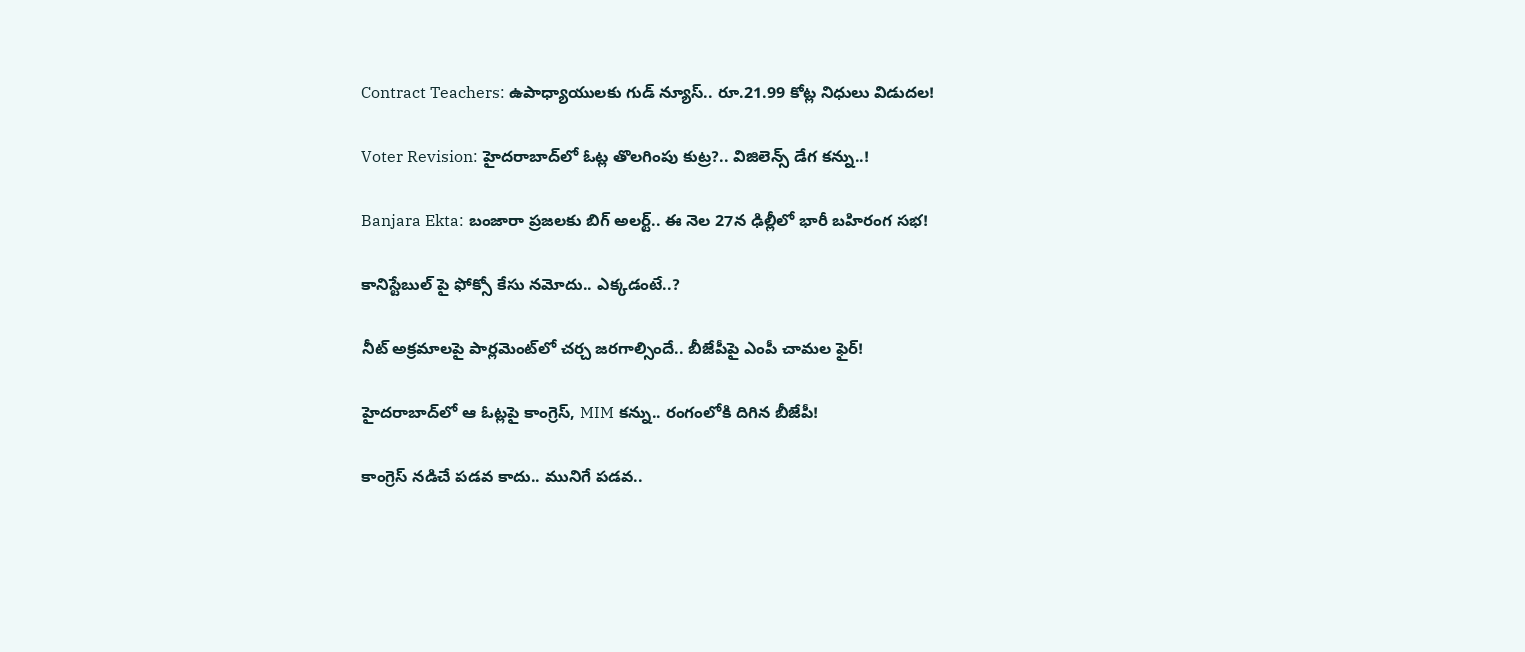Contract Teachers: ఉపాధ్యాయులకు గుడ్ న్యూస్.. రూ.21.99 కోట్ల నిధులు విడుదల!

Voter Revision: హైదరాబాద్‌లో ఓట్ల తొలగింపు కుట్ర?.. విజిలెన్స్ డేగ కన్ను..!

Banjara Ekta: బంజారా ప్రజలకు బిగ్ అలర్ట్.. ఈ నెల 27న ఢిల్లీలో భారీ బహిరంగ సభ!

కానిస్టేబుల్ పై ఫోక్సో కేసు నమోదు.. ఎక్కడంటే..?

నీట్ అక్రమాలపై పార్లమెంట్‌లో చర్చ జరగాల్సిందే.. బీజేపీపై ఎంపీ చామల ఫైర్!

హైదరాబాద్‌లో ఆ ఓట్లపై కాంగ్రెస్, MIM కన్ను.. రంగంలోకి దిగిన బీజేపీ!

కాంగ్రెస్ నడిచే పడవ కాదు.. మునిగే పడవ..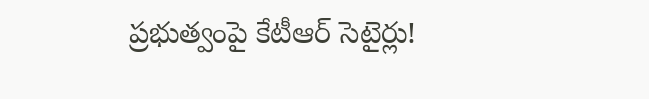ప్రభుత్వంపై కేటీఆర్ సెటైర్లు!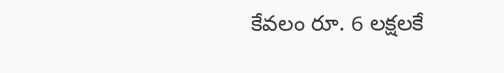కేవలం రూ. 6 లక్షలకే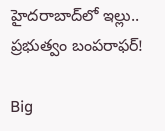హైదరాబాద్‌లో ఇల్లు.. ప్రభుత్వం బంపరాఫర్!

Big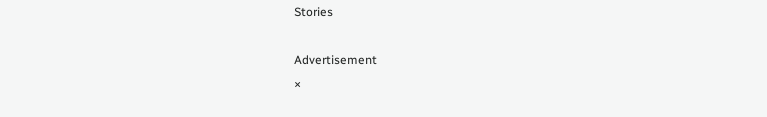Stories

Advertisement
×